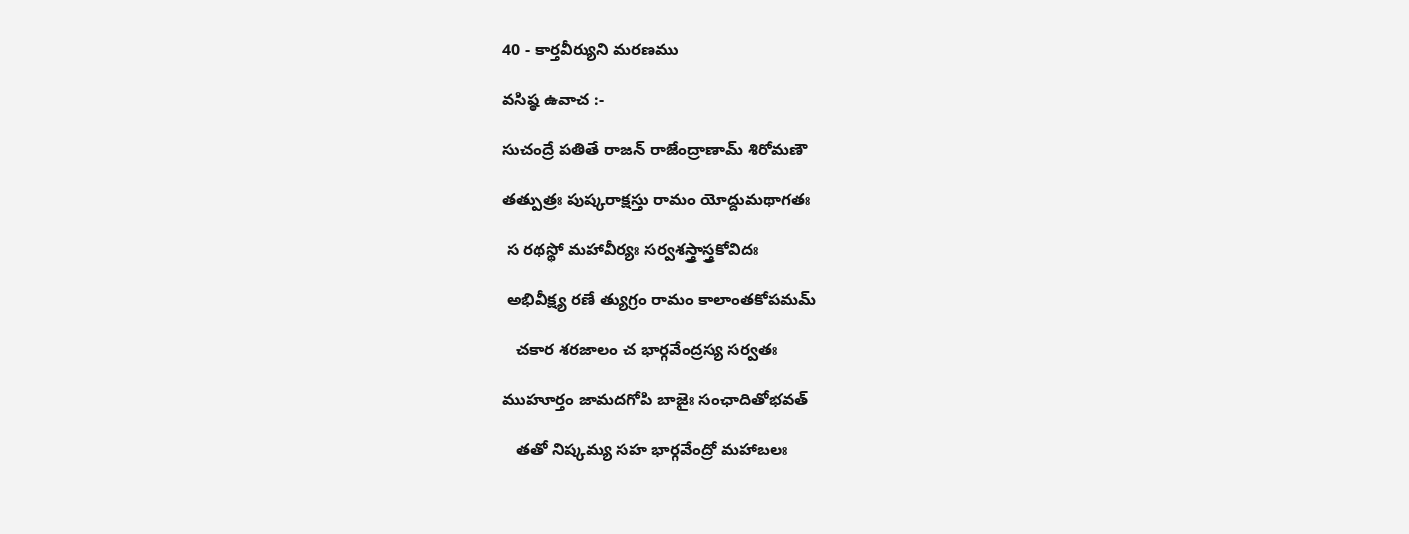40 - కార్తవీర్యుని మరణము

వసిష్ఠ ఉవాచ :-

సుచంద్రే పతితే రాజన్ రాజేంద్రాణామ్ శిరోమణౌ

తత్పుత్రః పుష్కరాక్షస్తు రామం యోద్దుమథాగతః

 స రథస్థో మహావీర్యః సర్వశస్త్రాస్త్రకోవిదః

 అభివీక్ష్య రణే త్యుగ్రం రామం కాలాంతకోపమమ్

   చకార శరజాలం చ భార్గవేంద్రస్య సర్వతః

ముహూర్తం జామదగోపి బాజైః సంఛాదితోభవత్

   తతో నిష్కమ్య సహ భార్గవేంద్రో మహాబలః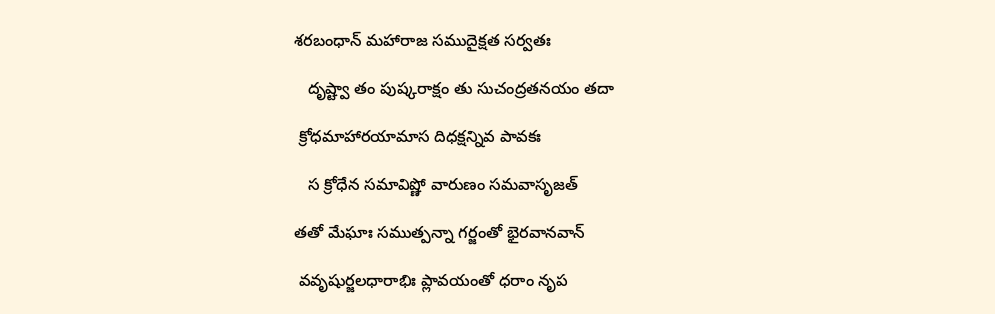శరబంధాన్ మహారాజ సముదైక్షత సర్వతః

   దృష్ట్వా తం పుష్కరాక్షం తు సుచంద్రతనయం తదా

 క్రోధమాహారయామాస దిధక్షన్నివ పావకః

   స క్రోధేన సమావిష్ణో వారుణం సమవాసృజత్

తతో మేఘాః సముత్పన్నా గర్జంతో భైరవానవాన్

 వవృషుర్జలధారాభిః ప్లావయంతో ధరాం నృప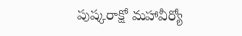పుష్కరాక్షో మహావీర్యో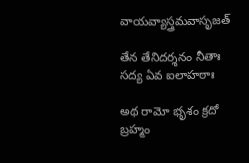వాయవ్యాస్త్రమవాసృజత్

తేన తేనిదర్శనం నీతాః సద్య ఏవ ఐలాహఠాః

అథ రామో భృశం క్రదో బ్రహ్మం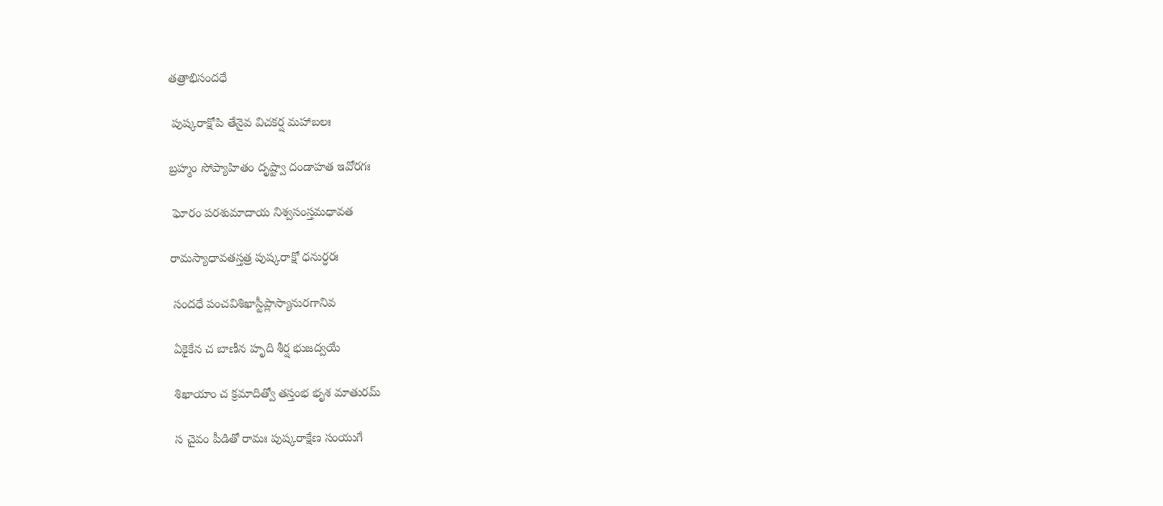తత్రాభిసందధే

 పుష్కరాక్షోపి తేనైవ విచకర్ష మహాబలః

బ్రహ్మం సోప్యాహితం దృష్ట్వా దండాహత ఇవోరగః

 ఘోరం పరశుమాదాయ నిశ్వసంస్తమధావత

రామస్యాధావతస్తత్ర పుష్కరాక్షో ధనుర్ధరః

 సందధే పంచవిశిఖాస్టీప్లాస్యానురగానివ

 ఏకైకేన చ బాణీన హృది శీర్ష భుజద్వయే

 శిఖాయాం చ క్రమాదిత్వో తస్తంభ భృశ మాతురమ్

 స చైవం పీడితో రామః పుష్కరాక్షేణ సంయుగే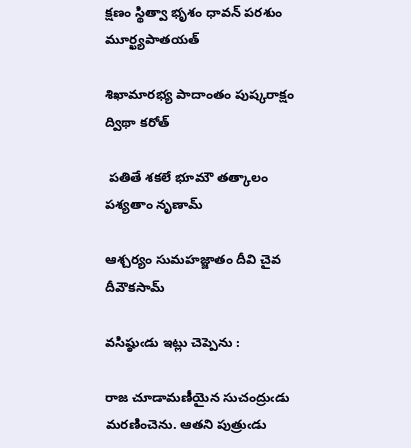క్షణం స్థిత్వా భృశం ధావన్ పరశుం మూర్ఖ్యపాతయత్

శిఖామారభ్య పాదాంతం పుష్కరాక్షం ద్విథా కరోత్

 పతితే శకలే భూమౌ తత్కాలం పశ్యతాం నృణామ్

ఆశ్చర్యం సుమహజ్జాతం దీవి చైవ దీవౌకసామ్

వసిష్ఠుఁడు ఇట్లు చెప్పెను :

రాజ చూడామణీయైన సుచంద్రుఁడు మరణించెను. ఆతని పుత్రుఁడు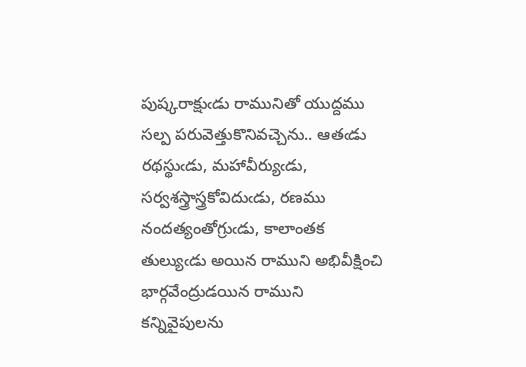పుష్కరాక్షుఁడు రామునితో యుద్దము సల్ప పరువెత్తుకొనివచ్చెను.. ఆతఁడు రథస్థుఁడు, మహావీర్యుఁడు, సర్వశస్త్రాస్త్రకోవిదుఁడు, రణము నందత్యంతోగ్రుఁడు, కాలాంతక తుల్యుఁడు అయిన రాముని అభివీక్షించి భార్గవేంద్రుడయిన రాముని కన్నివైపులను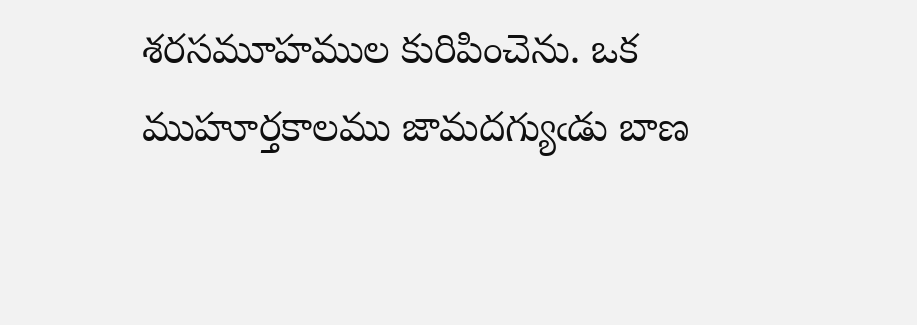శరసమూహముల కురిపించెను. ఒక ముహూర్తకాలము జామదగ్యుఁడు బాణ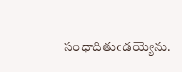సంధాదితుఁడయ్యెను.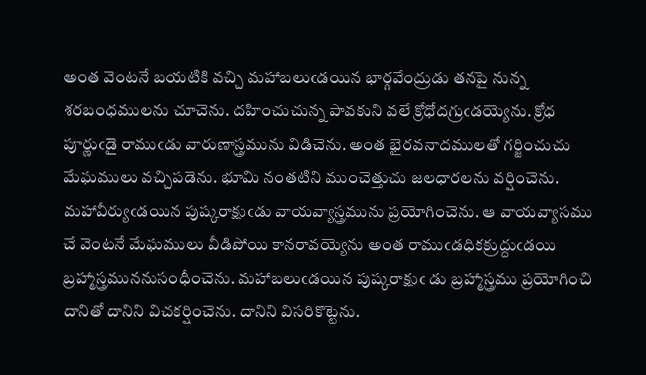అంత వెంటనే బయటికి వచ్చి మహాబలుఁడయిన భార్గవేంద్రుడు తనపై నున్న శరబంధములను చూచెను. దహించుచున్న పావకుని వలే క్రోధోదగ్రుఁడయ్యెను. క్రోధ పూర్ణుఁడై రాముఁడు వారుణాస్త్రమును విడిచెను. అంత భైరవనాదములతో గర్జించుచు మేఘములు వచ్చిపడెను. భూమి నంతటిని ముంచెత్తుచు జలధారలను వర్షించెను. మహావీర్యుఁడయిన పుష్కరాక్షుఁడు వాయవ్యాస్త్రమును ప్రయోగించెను. ఆ వాయవ్యాసము చే వెంటనే మేఘములు వీడిపోయి కానరావయ్యెను అంత రాముఁడధికక్రుద్దుఁడయి బ్రహ్మాస్త్రముననుసంధీంచెను. మహాబలుఁడయిన పుష్కరాక్షుఁ డు బ్రహ్మాస్త్రము ప్రయోగించి దానితో దానిని విచకర్షించెను. దానిని విసరికొట్టెను.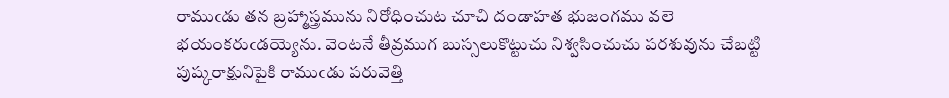రాముఁడు తన బ్రహ్మాస్త్రమును నిరోధించుట చూచి దండాహత భుజంగము వలె భయంకరుఁడయ్యెను. వెంటనే తీవ్రముగ బుస్సలుకొట్టుచు నిశ్వసించుచు పరశువును చేబట్టి పుష్కరాక్షునిపైకి రాముఁడు పరువెత్తి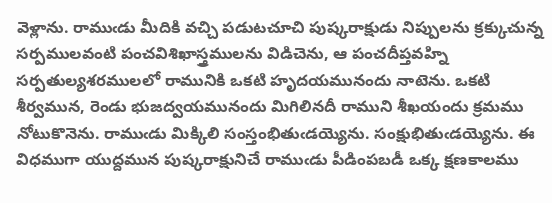వెళ్లాను. రాముఁడు మీదికి వచ్చి పడుటచూచి పుష్కరాక్షుడు నిప్పులను క్రక్కుచున్న సర్పములవంటి పంచవిశిఖాస్త్రములను విడిచెను, ఆ పంచదీప్తవహ్ని సర్పతుల్యశరములలో రామునికి ఒకటి హృదయమునందు నాటెను. ఒకటి శీర్వమున, రెండు భుజద్వయమునందు మిగిలినదీ రాముని శీఖయందు క్రమము నోటుకొనెను. రాముఁడు మిక్కిలి సంస్తంభితుఁడయ్యెను. సంక్షుభితుఁడయ్యెను. ఈ విధముగా యుద్దమున పుష్కరాక్షునిచే రాముఁడు పీడింపబడీ ఒక్క క్షణకాలము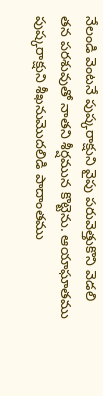నేలండి వెంటనే పుష్కరాక్షుని వైపు పరువెత్తుకొని వెడలి తన పరశువుతో నాతని శీర్షమున కొట్టెను. ఆయాఘాతము పుష్కరాక్షుని శీఖనుమొదలిడి పాదాంతము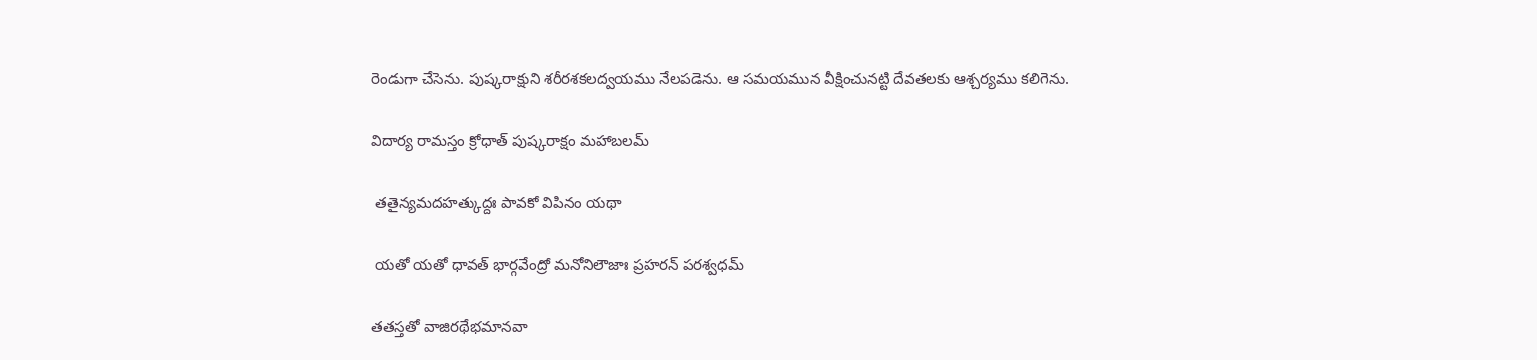రెండుగా చేసెను. పుష్కరాక్షుని శరీరశకలద్వయము నేలపడెను. ఆ సమయమున వీక్షించునట్టి దేవతలకు ఆశ్చర్యము కలిగెను.

విదార్య రామస్తం క్రోధాత్ పుష్కరాక్షం మహాబలమ్

 తతైన్యమదహత్కుద్దః పావకో విపినం యథా

 యతో యతో ధావత్ భార్గవేంద్రో మనోనిలౌజాః ప్రహరన్ పరశ్వధమ్

తతస్తతో వాజిరథేభమానవా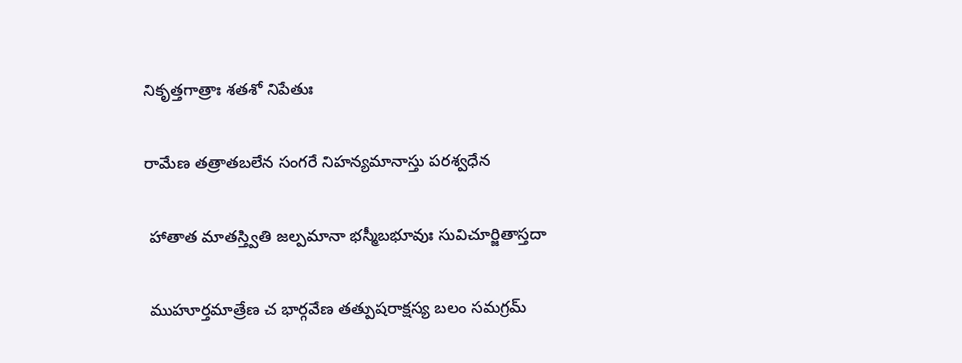నికృత్తగాత్రాః శతశో నిపేతుః

రామేణ తత్రాతబలేన సంగరే నిహన్యమానాస్తు పరశ్వధేన

 హాతాత మాతస్త్వితి జల్పమానా భస్మీబభూవుః సువిచూర్జితాస్తదా

 ముహూర్తమాత్రేణ చ భార్గవేణ తత్పుషరాక్షస్య బలం సమగ్రమ్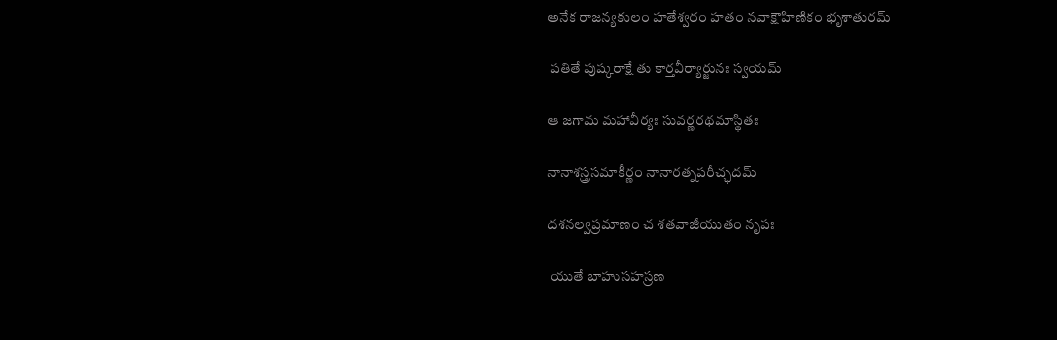అనేక రాజన్యకులం హతేశ్వరం హతం నవాక్షౌహిణికం భృశాతురమ్

 పతితే పుష్కరాక్షే తు కార్తవీర్యార్జునః స్వయమ్

ఆ జగామ మహావీర్యః సువర్ణరథమాస్థితః

నానాశస్త్రసమాకీర్ణం నానారత్నపరీచ్ఛదమ్

దశనల్వప్రమాణం చ శతవాజీయుతం నృపః

 యుతే బాహుసహస్రణ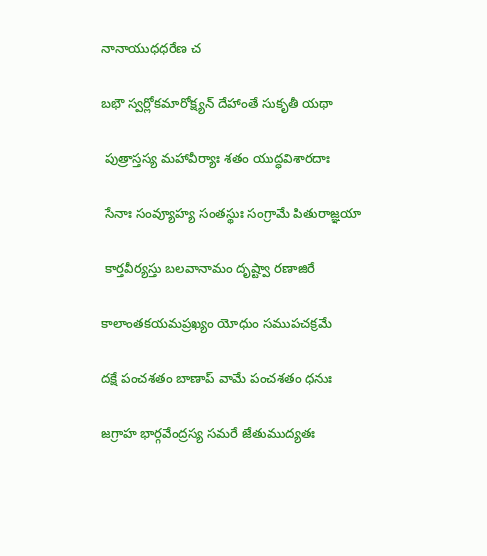నానాయుధధరేణ చ

బభౌ స్వర్లోకమారోక్ష్యన్ దేహాంతే సుకృతీ యథా

 పుత్రాస్తస్య మహావీర్యాః శతం యుద్ధవిశారదాః

 సేనాః సంవ్యూహ్య సంతస్థుః సంగ్రామే పితురాజ్ఞయా

 కార్తవీర్యస్తు బలవానామం దృష్ట్వా రణాజిరే

కాలాంతకయమప్రఖ్యం యోధుం సముపచక్రమే

దక్షే పంచశతం బాణాప్ వామే పంచశతం ధనుః

జగ్రాహ భార్గవేంద్రస్య సమరే జేతుముద్యతః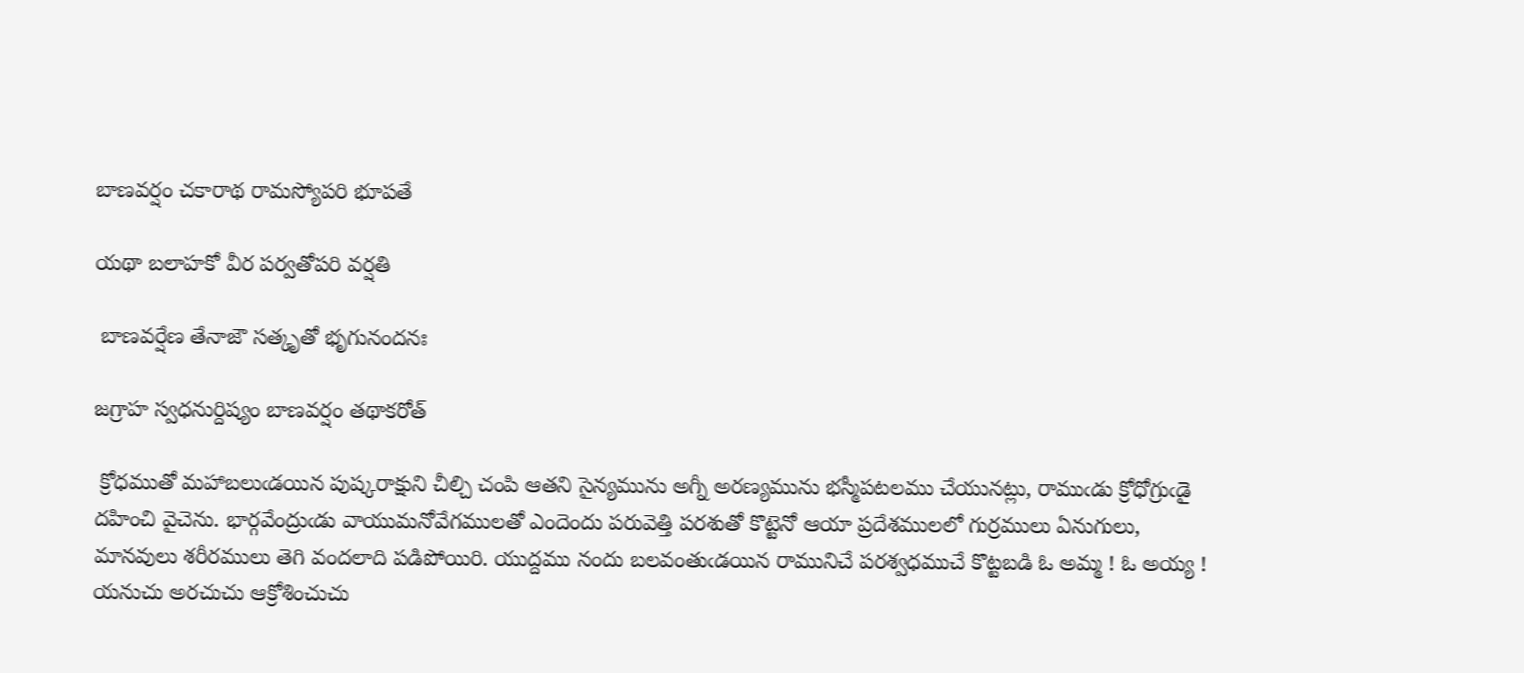బాణవర్షం చకారాథ రామస్యోపరి భూపతే

యథా బలాహకో వీర పర్వతోపరి వర్షతి

 బాణవర్షేణ తేనాజౌ సత్కృతో భృగునందనః

జగ్రాహ స్వధనుర్దిష్యం బాణవర్షం తథాకరోత్

 క్రోధముతో మహాబలుఁడయిన పుష్కరాక్షుని చీల్చి చంపి ఆతని సైన్యమును అగ్నీ అరణ్యమును భస్మీపటలము చేయునట్లు, రాముఁడు క్రోధోగ్రుఁడై దహించి వైచెను. భార్గవేంద్రుఁడు వాయుమనోవేగములతో ఎందెందు పరువెత్తి పరశుతో కొట్టెనో ఆయా ప్రదేశములలో గుర్రములు ఏనుగులు, మానవులు శరీరములు తెగి వందలాది పడిపోయిరి. యుద్దము నందు బలవంతుఁడయిన రామునిచే పరశ్వధముచే కొట్టబడి ఓ అమ్మ ! ఓ అయ్య ! యనుచు అరచుచు ఆక్రోశించుచు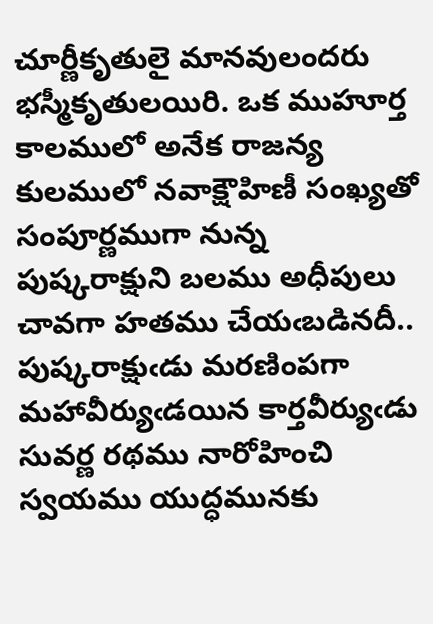చూర్ణీకృతులై మానవులందరు భస్మీకృతులయిరి. ఒక ముహూర్త కాలములో అనేక రాజన్య కులములో నవాక్షౌహిణీ సంఖ్యతో సంపూర్ణముగా నున్న పుష్కరాక్షుని బలము అధీపులు చావగా హతము చేయఁబడినదీ.. పుష్కరాక్షుఁడు మరణింపగా మహావీర్యుఁడయిన కార్తవీర్యుఁడు సువర్ణ రథము నారోహించి స్వయము యుద్ధమునకు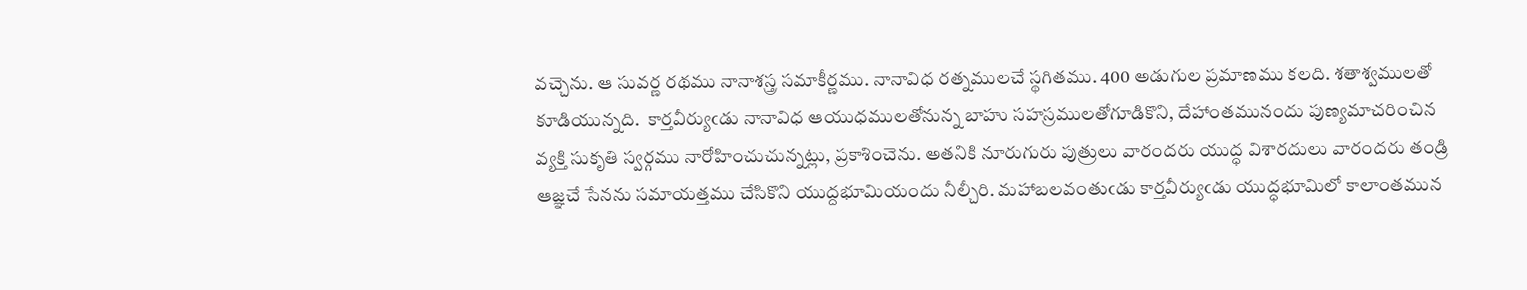వచ్చెను. ఆ సువర్ణ రథము నానాశస్త్ర సమాకీర్ణము. నానావిధ రత్నములచే స్థగితము. 400 అడుగుల ప్రమాణము కలది. శతాశ్వములతో కూడియున్నది.  కార్తవీర్యుఁడు నానావిధ ఆయుధములతోనున్న బాహు సహస్రములతోగూడికొని, దేహాంతమునందు పుణ్యమాచరించిన వ్యక్తి సుకృతి స్వర్గము నారోహించుచున్నట్లు, ప్రకాశించెను. అతనికి నూరుగురు పుత్రులు వారందరు యుద్ధ విశారదులు వారందరు తండ్రి ఆజ్ఞచే సేనను సమాయత్తము చేసికొని యుద్దభూమియందు నీల్చీరి. మహాబలవంతుఁడు కార్తవీర్యుఁడు యుద్ధభూమిలో కాలాంతమున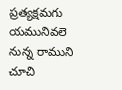ప్రత్యక్షమగు యమునివలె నున్న రాముని చూచి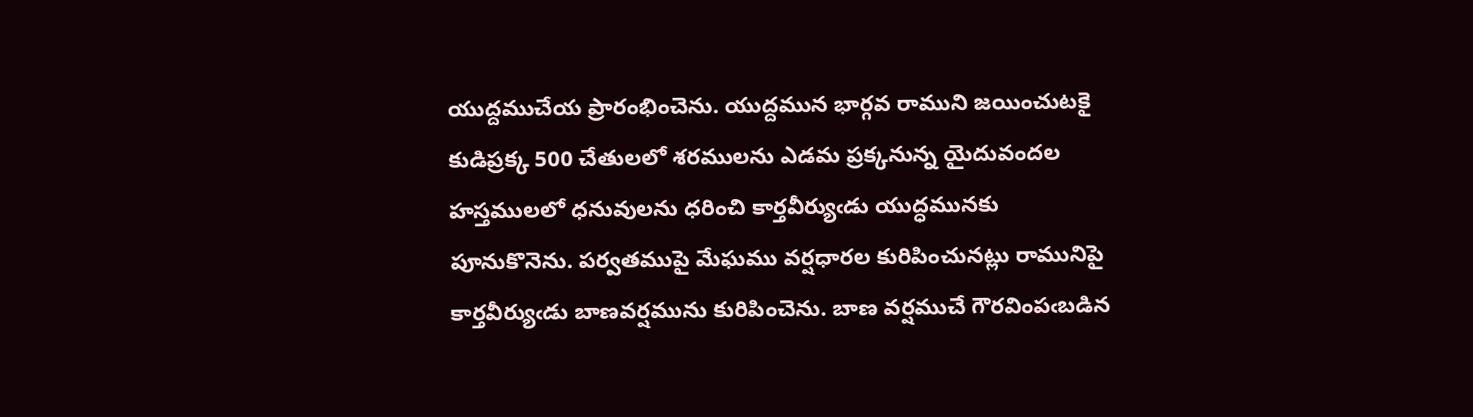యుద్దముచేయ ప్రారంభించెను. యుద్దమున భార్గవ రాముని జయించుటకై కుడిప్రక్క 500 చేతులలో శరములను ఎడమ ప్రక్కనున్న యైదువందల హస్తములలో ధనువులను ధరించి కార్తవీర్యుఁడు యుద్ధమునకు పూనుకొనెను. పర్వతముపై మేఘము వర్షధారల కురిపించునట్లు రామునిపై కార్తవీర్యుఁడు బాణవర్షమును కురిపించెను. బాణ వర్షముచే గౌరవింపఁబడిన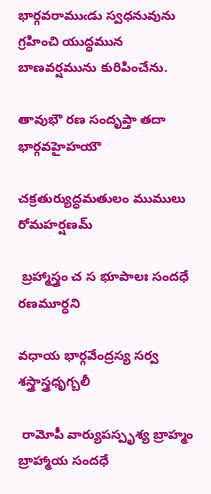భార్గవరాముఁడు స్వధనువును గ్రహించి యుద్ధమున బాణవర్షమును కురిపించేను.

తావుభౌ రణ సందృప్తా తదా భార్గవహైహయౌ

చక్రతుర్యుద్ధమతులం ముములు రోమహర్షణమ్

 బ్రహ్మాస్త్రం చ స భూపాలః సందధే రణమూర్ధని

వధాయ భార్గవేంద్రస్య సర్వ శస్త్రాస్త్రధృగ్బలీ

 రామోపీ వార్యుపస్పృశ్య బ్రాహ్మం బ్రాహ్మాయ సందధే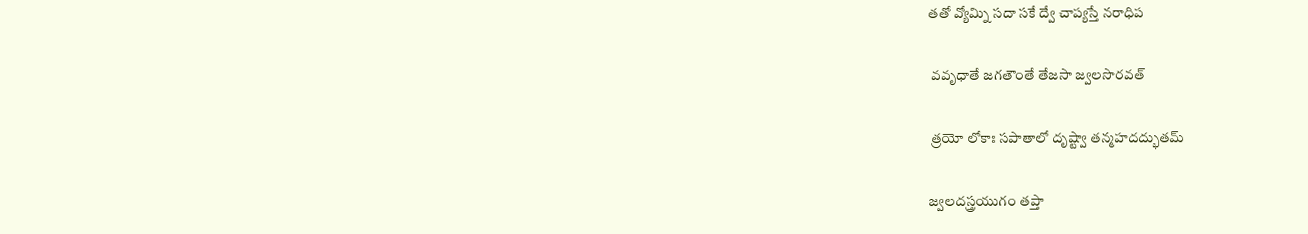తతో వ్యోమ్ని సదా సకే ద్వే చాప్యస్తే నరాధిప

 వవృధాతే జగతౌంతే తేజసా జ్వలసొరవత్

 త్రయో లోకాః సపాతాలో దృష్ట్వా తన్మహదద్భుతమ్

జ్వలదస్త్రయుగం తప్తా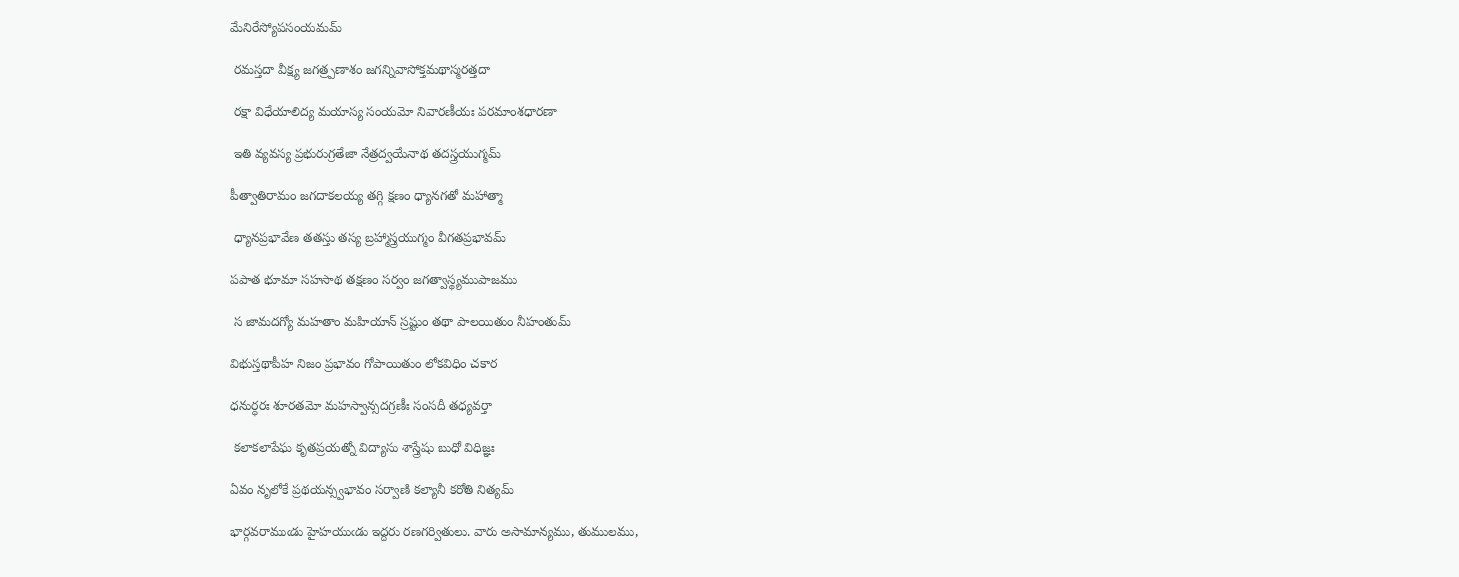మేనిరేస్యోపసంయమమ్

 రమస్తదా వీక్ష్య జగత్ర్పణాశం జగన్నివాసోక్తమథాస్మరత్తదా

 రక్షా విధేయాలిద్య మయాస్య సంయమో నివారణీయః పరమాంశధారణా

 ఇతి వ్యవస్య ప్రభురుగ్రతేజా నేత్రద్వయేనాథ తదస్త్రయుగ్మమ్

పీత్వాతిరామం జగదాకలయ్య తగ్గి క్షణం ధ్యానగతో మహాత్మా

 ధ్యానప్రభావేణ తతస్తు తస్య బ్రహ్మాస్త్రయుగ్మం వీగతప్రభావమ్

పపాత భూమా సహసాథ తక్షణం సర్వం జగత్వాస్థ్యముపాజము

 స జామదగ్యో మహతాం మహియాన్ స్రష్టుం తథా పాలయితుం నీహంతుమ్

విభుస్తథాపీహ నిజం ప్రభావం గోపాయితుం లోకవిధిం చకార

ధనుర్ధరః శూరతమో మహస్వాన్సదగ్రణీః సంసదీ తధ్యవర్తా

 కలాకలాపేఘ కృతప్రయత్నో విద్యాసు శాస్త్రేషు బుధో విధిజ్ఞః

ఏవం నృలోకే ప్రథయన్స్వభావం సర్వాణి కల్యానీ కరోతి నిత్యమ్

భార్గవరాముఁడు హైహయుఁడు ఇద్దరు రణగర్వితులు. వారు అసామాన్యము, తుములము,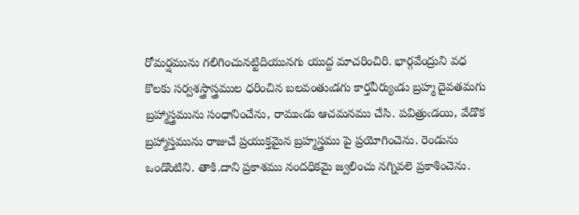రోమర్షమును గలిగించునట్టిదియునగు యుద్ద మాచరించిరి. భార్గవేంద్రుని వధ కొలకు సర్వశస్త్రాస్త్రముల ధరించిన బలవంతుఁడగు కార్తవీర్యుఁడు బ్రహ్మ దైవతమగు బ్రహ్మాస్త్రమును సంధానించేను, రాముఁడు ఆచమనము చేసి. పవిత్రుఁడయి, వేడొక బ్రహ్మాస్తమును రాజుచే ప్రయుక్తమైన బ్రహ్మస్త్రము పై ప్రయోగించెను. రెండును ఒండొంటిని. తాకి.దాని ప్రకాశము నందధికమై జ్వలించు నగ్నివలె ప్రకాశించెను.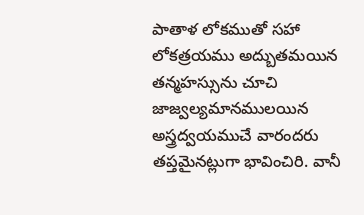పాతాళ లోకముతో సహా లోకత్రయము అద్బుతమయిన తన్మహస్సును చూచి జాజ్వల్యమానములయిన అస్త్రద్వయముచే వారందరు తప్తమైనట్లుగా భావించిరి. వానీ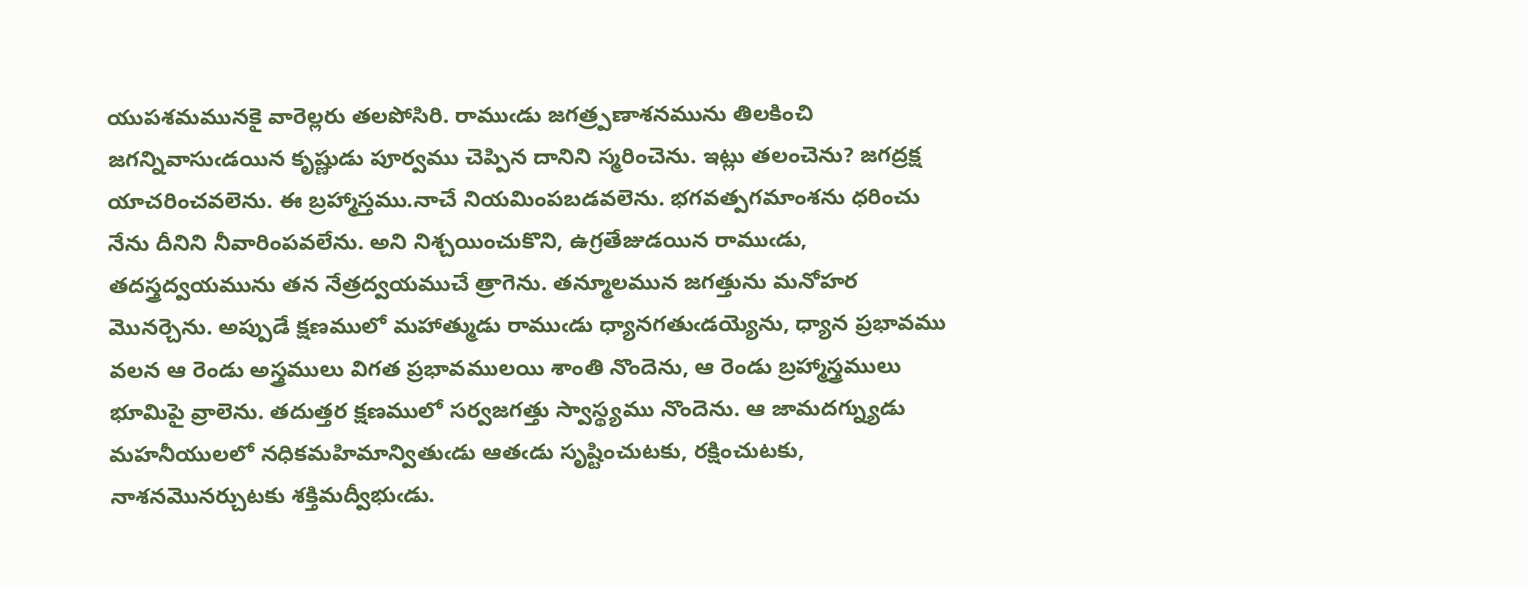యుపశమమునకై వారెల్లరు తలపోసిరి. రాముఁడు జగత్ర్పణాశనమును తిలకించి జగన్నివాసుఁడయిన కృష్ణుడు పూర్వము చెప్పిన దానిని స్మరించెను. ఇట్లు తలంచెను? జగద్రక్ష యాచరించవలెను. ఈ బ్రహ్మాస్తము.నాచే నియమింపబడవలెను. భగవత్పగమాంశను ధరించు నేను దీనిని నీవారింపవలేను. అని నిశ్చయించుకొని, ఉగ్రతేజుడయిన రాముఁడు, తదస్త్రద్వయమును తన నేత్రద్వయముచే త్రాగెను. తన్మూలమున జగత్తును మనోహర మొనర్చెను. అప్పుడే క్షణములో మహాత్ముడు రాముఁడు ధ్యానగతుఁడయ్యెను, ధ్యాన ప్రభావము వలన ఆ రెండు అస్త్రములు విగత ప్రభావములయి శాంతి నొందెను, ఆ రెండు బ్రహ్మాస్త్రములు భూమిపై వ్రాలెను. తదుత్తర క్షణములో సర్వజగత్తు స్వాస్థ్యము నొందెను. ఆ జామదగ్న్యుడు మహనీయులలో నధికమహిమాన్వితుఁడు ఆతఁడు సృష్టించుటకు, రక్షించుటకు, నాశనమొనర్చుటకు శక్తిమద్వీభుఁడు.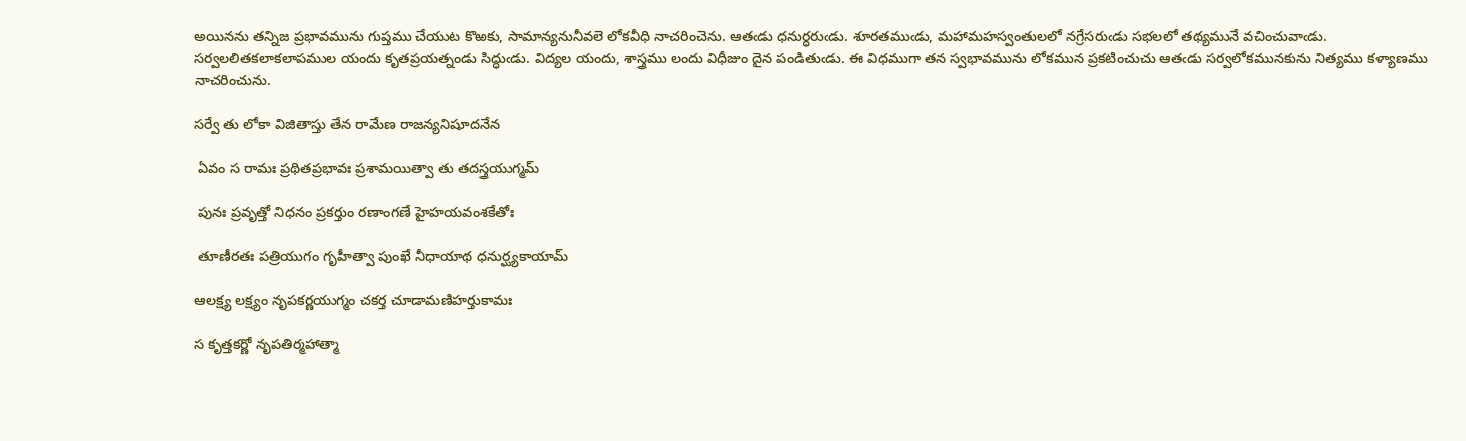అయినను తన్నిజ ప్రభావమును గుప్తము చేయుట కొఱకు, సామాన్యనునీవలె లోకవీధి నాచరించెను. ఆతఁడు ధనుర్ధరుఁడు. శూరతముఁడు, మహామహస్వంతులలో నగ్రేసరుఁడు సభలలో తథ్యమునే వచించువాఁడు. సర్వలలితకలాకలాపముల యందు కృతప్రయత్నండు సిద్ధుఁడు. విద్యల యందు, శాస్త్రము లందు విధీజుం దైన పండితుఁడు. ఈ విధముగా తన స్వభావమును లోకమున ప్రకటించుచు ఆతఁడు సర్వలోకమునకును నిత్యము కళ్యాణము నాచరించును.

సర్వే తు లోకా విజితాస్తు తేన రామేణ రాజన్యనిషూదనేన

 ఏవం స రామః ప్రథితప్రభావః ప్రశామయిత్వా తు తదస్త్రయుగ్మమ్

 పునః ప్రవృత్తో నిధనం ప్రకర్తుం రణాంగణే హైహయవంశకేతోః

 తూణీరతః పత్రియుగం గృహీత్వా పుంఖే నీధాయాథ ధనుర్ఘ్యకాయామ్

ఆలక్ష్య లక్ష్యం నృపకర్ణయుగ్మం చకర్త చూడామణిహర్తుకామః

స కృత్తకర్ణో నృపతిర్మహాత్మా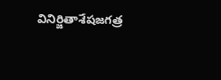వినిర్జితాశేషజగత్ర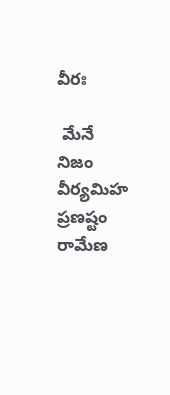వీరః

 మేనే నిజం వీర్యమిహ ప్రణష్టం రామేణ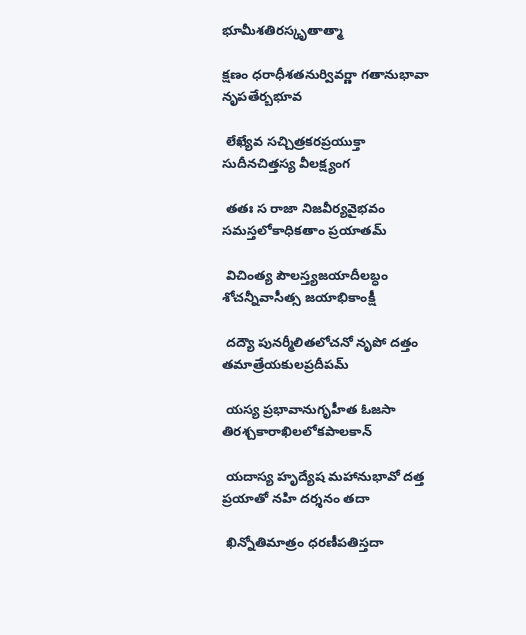భూమీశతిరస్కృతాత్మా

క్షణం ధరాధీశతనుర్వివర్ణా గతానుభావా నృపతేర్బభూవ

 లేఖ్యేవ సచ్చిత్రకరప్రయుక్తా సుదీనచిత్తస్య వీలక్ష్యంగ

 తతః స రాజా నిజవీర్యవైభవం సమస్తలోకాధికతాం ప్రయాతమ్

 విచింత్య పౌలస్త్యజయాదీలబ్ధం శోచన్నీవాసీత్స జయాభికాంక్షీ

 దద్యౌ పునర్మీలితలోచనో నృపో దత్తం తమాత్రేయకులప్రదీపమ్

 యస్య ప్రభావానుగృహీత ఓజసా తిరశ్చకారాఖిలలోకపాలకాన్

 యదాస్య హృద్యేష మహానుభావో దత్త ప్రయాతో నహి దర్శనం తదా

 ఖిన్నోతిమాత్రం ధరణీపతిస్తదా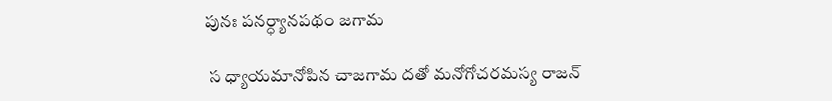పునః పనర్ధ్యానపథం జగామ

 స ధ్యాయమానోపిన చాజగామ దతో మనోగోచరమస్య రాజన్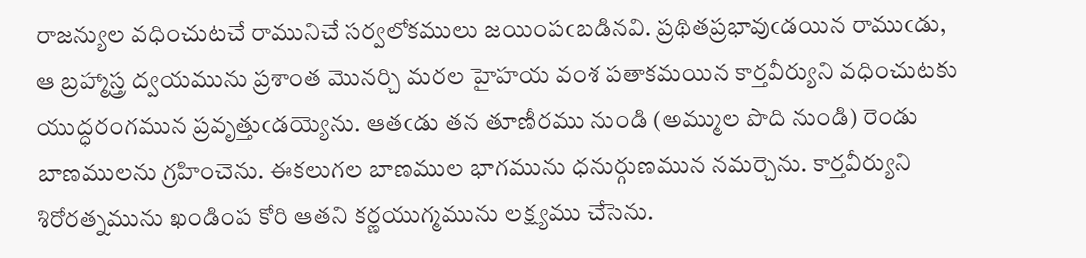రాజన్యుల వధించుటచే రామునిచే సర్వలోకములు జయింపఁబడినవి. ప్రథితప్రభావుఁడయిన రాముఁడు, ఆ బ్రహ్మాస్త్ర ద్వయమును ప్రశాంత మొనర్చి మరల హైహయ వంశ పతాకమయిన కార్తవీర్యుని వధించుటకు యుద్ధరంగమున ప్రవృత్తుఁడయ్యెను. ఆతఁడు తన తూణీరము నుండి (అమ్ముల పొది నుండి) రెండు బాణములను గ్రహించెను. ఈకలుగల బాణముల భాగమును ధనుర్గుణమున నమర్చెను. కార్తవీర్యుని శిరోరత్నమును ఖండింప కోరి ఆతని కర్ణయుగ్మమును లక్ష్యము చేసెను.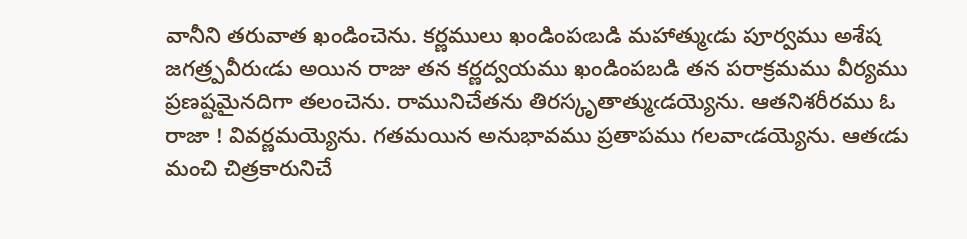వానీని తరువాత ఖండించెను. కర్ణములు ఖండింపఁబడి మహాత్ముఁడు పూర్వము అశేష జగత్ర్పవీరుఁడు అయిన రాజు తన కర్ణద్వయము ఖండింపబడి తన పరాక్రమము వీర్యము ప్రణష్టమైనదిగా తలంచెను. రామునిచేతను తిరస్కృతాత్ముఁడయ్యెను. ఆతనిశరీరము ఓ రాజా ! వివర్ణమయ్యెను. గతమయిన అనుభావము ప్రతాపము గలవాఁడయ్యెను. ఆతఁడు మంచి చిత్రకారునిచే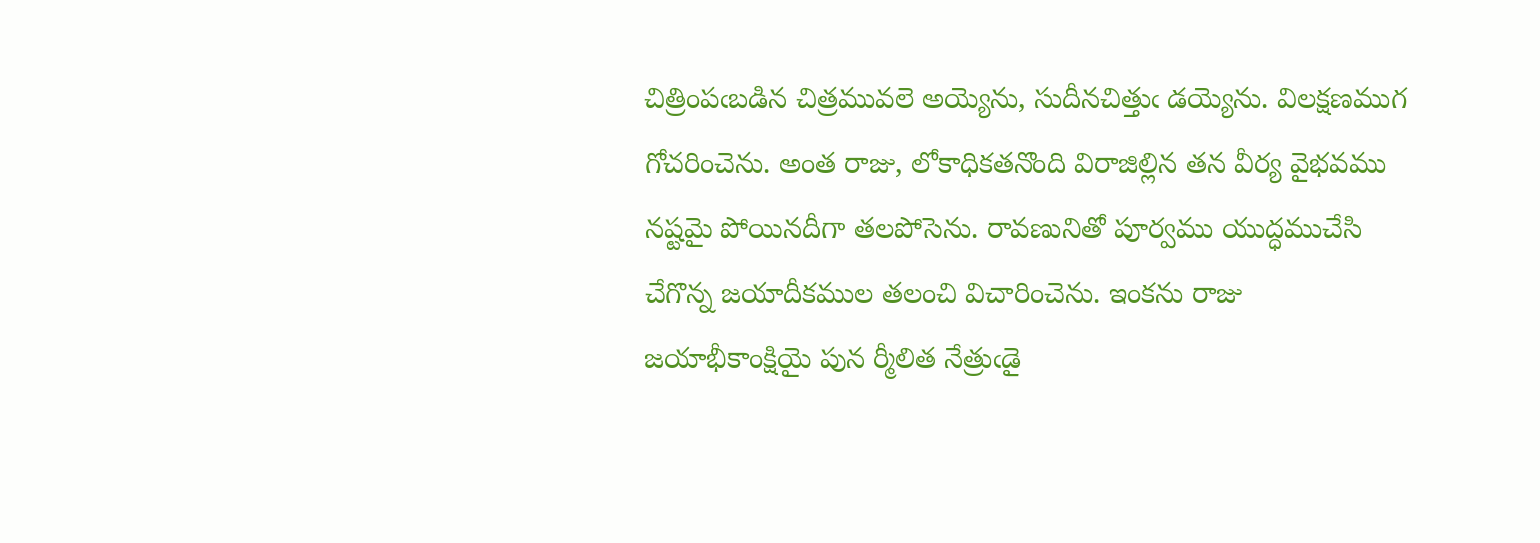చిత్రింపఁబడిన చిత్రమువలె అయ్యెను, సుదీనచిత్తుఁ డయ్యెను. విలక్షణముగ గోచరించెను. అంత రాజు, లోకాధికతనొంది విరాజిల్లిన తన వీర్య వైభవము నష్టమై పోయినదీగా తలపోసెను. రావణునితో పూర్వము యుద్ధముచేసి చేగొన్న జయాదీకముల తలంచి విచారించెను. ఇంకను రాజు జయాభీకాంక్షియై పున ర్మీలిత నేత్రుఁడై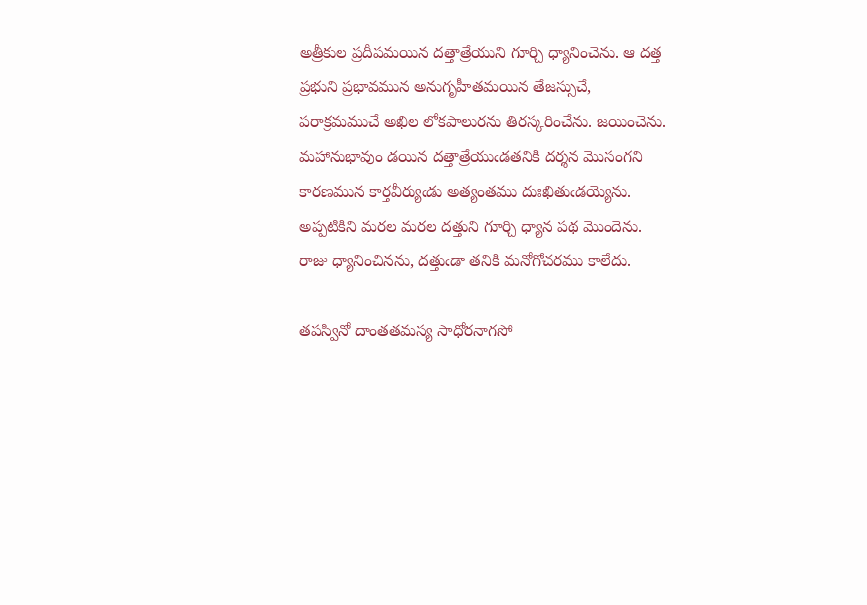అత్రీకుల ప్రదీపమయిన దత్తాత్రేయుని గూర్చి ధ్యానించెను. ఆ దత్త ప్రభుని ప్రభావమున అనుగృహీతమయిన తేజస్సుచే, పరాక్రమముచే అఖిల లోకపాలురను తిరస్కరించేను. జయించెను. మహానుభావుం డయిన దత్తాత్రేయుఁడతనికి దర్శన మొసంగని కారణమున కార్తవీర్యుఁడు అత్యంతము దుఃఖితుఁడయ్యెను. అప్పటికిని మరల మరల దత్తుని గూర్చి ధ్యాన పథ మొందెను. రాజు ధ్యానించినను, దత్తుఁడా తనికి మనోగోచరము కాలేదు.

తపస్వినో దాంతతమస్య సాధోరనాగసో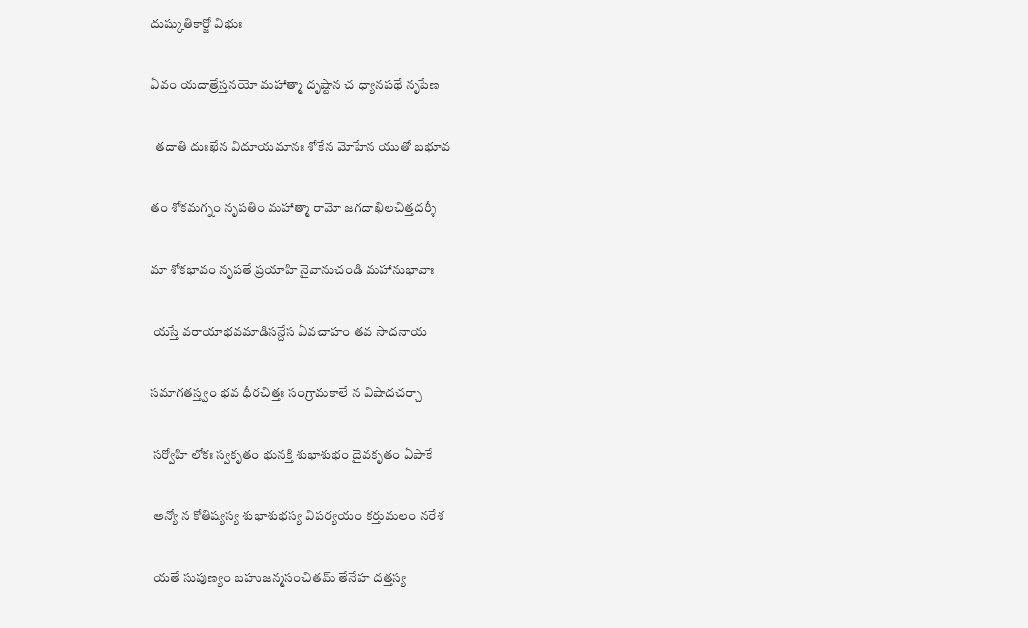దుష్కుతికార్జో విభుః

ఏవం యదాత్రేస్తనయో మహాత్మా దృష్టాన చ ధ్యానపథే నృపేణ

  తదాతి దుఃఖేన విదూయమానః శోకేన మోహేన యుతో బభూవ

తం శోకమగ్నం నృపతిం మహాత్మా రామో జగదాఖిలచిత్తదర్శీ

మా శోకభావం నృపతే ప్రయాహి నైవానుచండి మహానుభావాః

 యస్తే వరాయాభవమాడిసన్దేస ఏవచాహం తవ సాదనాయ

సమాగతస్త్వం భవ ధీరచిత్తః సంగ్రామకాలే న విషాదచర్చా

 సర్వోహి లోకః స్వకృతం భునక్తి శుభాశుభం దైవకృతం ఏపాకే

 అన్యో న కోతిష్యస్య శుభాశుభస్య విపర్యయం కర్తుమలం నరేశ

 యతే సుపుణ్యం బహుజన్మసంచితమ్ తేనేహ దత్తస్య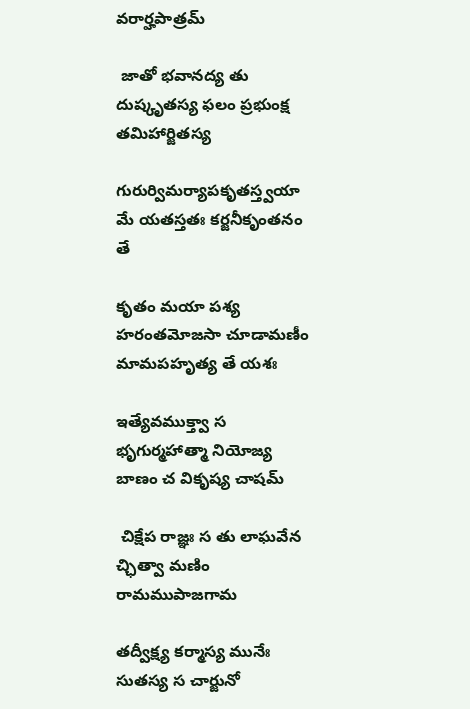వరార్హపాత్రమ్

 జాతో భవానద్య తు దుష్కృతస్య ఫలం ప్రభుంక్ష తమిహార్జితస్య

గురుర్విమర్యాపకృతస్త్వయా మే యతస్తతః కర్జనీకృంతనం తే

కృతం మయా పశ్య హరంతమోజసా చూడామణీం మామపహృత్య తే యశః

ఇత్యేవముక్త్వా స భృగుర్మహాత్మా నియోజ్య బాణం చ వికృష్య చాషమ్

 చిక్షేప రాజ్ఞః స తు లాఘవేన చ్ఛిత్వా మణిం రామముపాజగామ

తద్వీక్ష్య కర్మాస్య మునేః సుతస్య స చార్జునో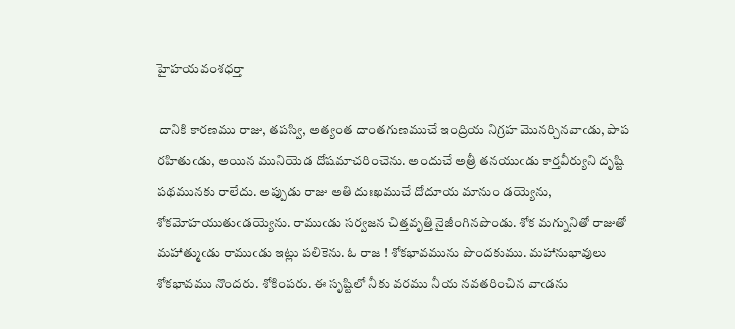హైహయవంశధర్తా

 దానికి కారణము రాజు, తపస్వి, అత్యంత దాంతగుణముచే ఇంద్రియ నిగ్రహ మొనర్చినవాఁడు, పాప రహితుఁడు, అయిన మునియెడ దోషమాచరించెను. అందుచే అత్రీ తనయుఁడు కార్తవీర్యుని దృష్టి పథమునకు రాలేదు. అప్పుడు రాజు అతి దుఃఖముచే దోదూయ మానుం డయ్యెను, శోకమోహయుతుఁడయ్యెను. రాముఁడు సర్వజన చిత్తవృత్తి నైజీంగినపొండు. శోక మగ్నునితో రాజుతో మహాత్ముఁడు రాముఁడు ఇట్లు పలికెను. ఓ రాజ ! శోకభావమును పొందకుము. మహానుభావులు శోకభావము నొందరు. శోకింపరు. ఈ సృష్టిలో నీకు వరము నీయ నవతరించిన వాఁడను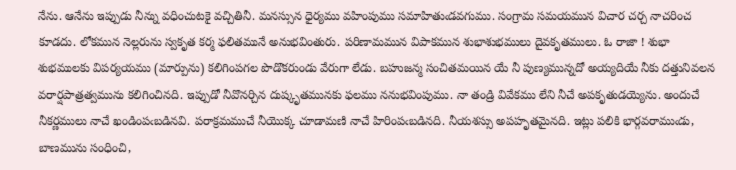నేను. ఆనేను ఇప్పుడు నీన్ను వధించుటకై వచ్చితినీ. మనస్సున ధైర్యము వహింపుము సమాహితుఁడవగుము. సంగ్రామ సమయమున విచార చర్చ నాచరించ కూడదు. లోకమున నెల్లరును స్వకృత కర్మ ఫలితమునే అనుభవింతురు. పరిణామమున విపాకమున శుభాశుభములు దైవకృతములు. ఓ రాజా ! శుభా శుభములకు విపర్యయము (మార్పును) కలిగింపగల పొడొకరుండు వేరుగా లేడు. బహుజన్మ సంచితమయిన యే నీ పుణ్యమున్నదో అయ్యదియే నీకు దత్తునివలన వరార్షపాత్రత్వమును కలిగించినది. ఇప్పుడో నీవొనర్చిన దుష్కృతమునకు ఫలము ననుభవింపుము. నా తండ్రి వివేకము లేని నీచే అపకృతుడయ్యెను. అందుచే నీకర్ణములు నాచే ఖండింపఁబడినవి. పరాక్రమముచే నీయొక్క చూడామణి నాచే హిరింపఁబడినది. నీయశస్సు అపహృతమైనది. ఇట్లు పలికి భార్గవరాముఁడు, బాణమును సంధించి,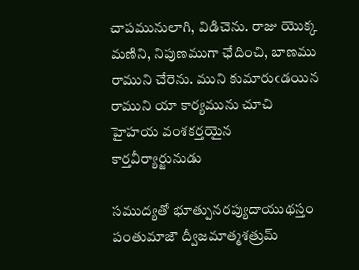చాపమునులాగి, విడిచెను. రాజు యొక్క మణిని, నిపుణముగా ఛేదించి, బాణము రాముని చేరెను. ముని కుమారుఁడయిన రాముని యా కార్యమును చూచి హైహయ వంశకర్తయైన కార్తవీర్యార్జునుడు

సముద్యతో భూత్పునరప్యుదాయుథస్తం పంతుమాజౌ ద్వీజమాత్మశత్రుమ్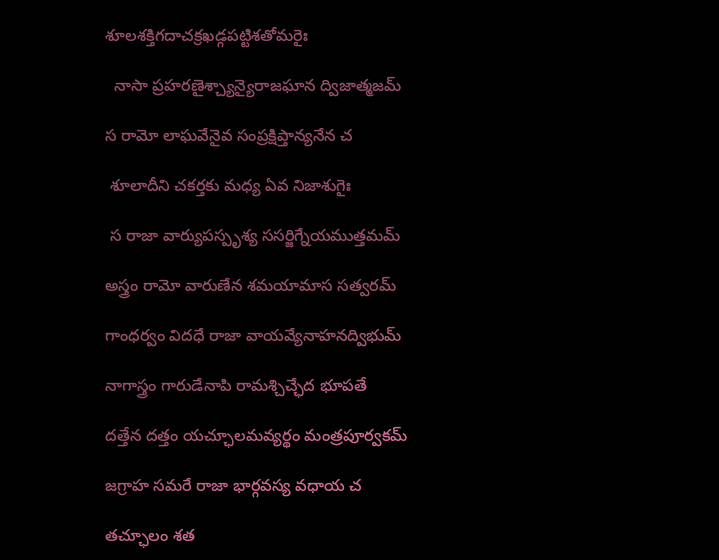శూలశక్తిగదాచక్రఖడ్గపట్టిశతోమరైః

  నాసా ప్రహరణైశ్చ్యాన్యైరాజఘాన ద్విజాత్మజమ్

స రామో లాఘవేనైవ సంప్రక్షిప్తాన్యనేన చ

 శూలాదీని చకర్తకు మధ్య ఏవ నిజాశుగైః

 స రాజా వార్యుపస్పృశ్య ససర్జిగ్నేయముత్తమమ్

అస్త్రం రామో వారుణేన శమయామాస సత్వరమ్

గాంధర్వం విదధే రాజా వాయవ్యేనాహనద్విభుమ్

నాగాస్త్రం గారుడేనాపి రామశ్చిచ్ఛేద భూపతే

దత్తేన దత్తం యచ్ఛూలమవ్యర్థం మంత్రపూర్వకమ్

జగ్రాహ సమరే రాజా భార్గవస్య వధాయ చ

తచ్ఛూలం శత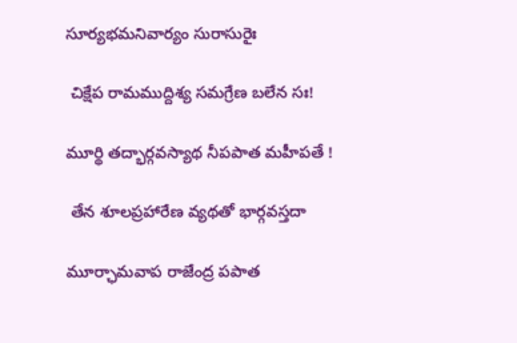సూర్యభమనివార్యం సురాసురైః

 చిక్షేప రామముద్దిశ్య సమగ్రేణ బలేన సః!

మూర్థి తద్భార్గవస్యాథ నీపపాత మహీపతే !

 తేన శూలప్రహారేణ వ్యథతో భార్గవస్తదా

మూర్ఛామవాప రాజేంద్ర పపాత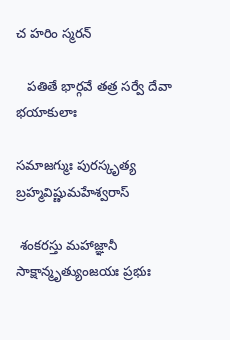చ హరిం స్మరన్

   పతితే భార్గవే తత్ర సర్వే దేవా భయాకులాః

సమాజగ్ముః పురస్కృత్య బ్రహ్మవిష్ణుమహేశ్వరాస్

 శంకరస్తు మహాజ్ఞానీ సాక్షాన్మృత్యుంజయః ప్రభుః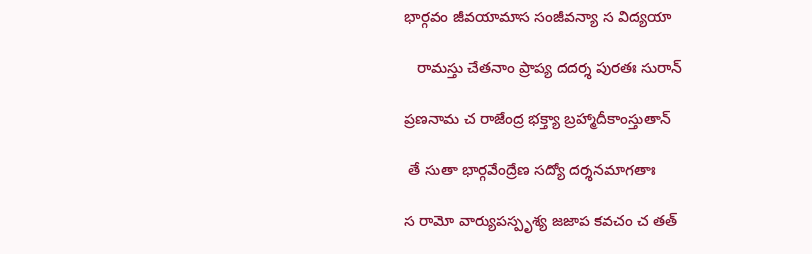భార్గవం జీవయామాస సంజీవన్యా స విద్యయా

   రామస్తు చేతనాం ప్రాప్య దదర్శ పురతః సురాన్

ప్రణనామ చ రాజేంద్ర భక్త్యా బ్రహ్మాదీకాంస్తుతాన్

 తే సుతా భార్గవేంద్రేణ సద్యో దర్శనమాగతాః

స రామో వార్యుపస్పృశ్య జజాప కవచం చ తత్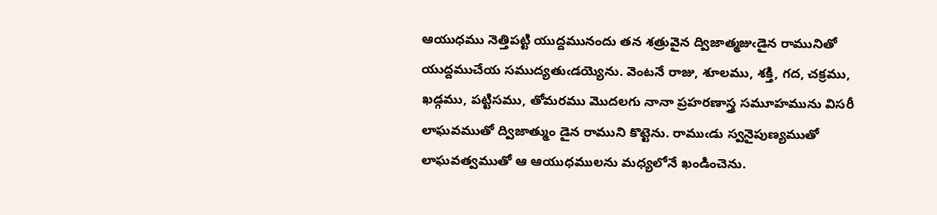ఆయుధము నెత్తిపట్టి యుద్దమునందు తన శత్రువైన ద్విజాత్మజుఁడైన రామునితో యుద్దముచేయ సముద్యతుఁడయ్యెను. వెంటనే రాజు, శూలము, శక్తి, గద, చక్రము, ఖడ్గము, పట్టిసము, తోమరము మొదలగు నానా ప్రహరణాస్త్ర సమూహమును విసరీ లాఘవముతో ద్విజాత్ముం డైన రాముని కొట్టెను. రాముఁడు స్వనైపుణ్యముతో లాఘవత్వముతో ఆ ఆయుధములను మధ్యలోనే ఖండించెను.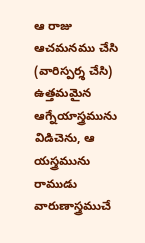ఆ రాజు ఆచమనము చేసి (వారిస్పర్శ చేసి) ఉత్తమమైన ఆగ్నేయాస్త్రమును విడిచెను, ఆ యస్త్రమును రాముడు వారుణాస్త్రముచే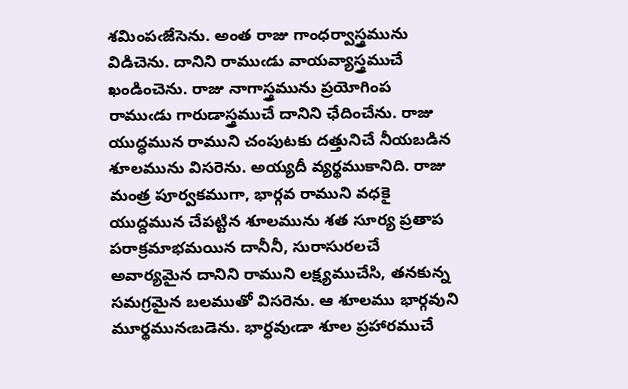శమింపఁజేసెను. అంత రాజు గాంధర్వాస్త్రమును విడిచెను. దానిని రాముఁడు వాయవ్యాస్త్రముచే ఖండించెను. రాజు నాగాస్త్రమును ప్రయోగింప రాముఁడు గారుడాస్త్రముచే దానిని ఛేదించేను. రాజు యుద్ధమున రాముని చంపుటకు దత్తునిచే నీయబడిన శూలమును విసరెను. అయ్యదీ వ్యర్థముకానిది. రాజు మంత్ర పూర్వకముగా, భార్గవ రాముని వధకై యుద్దమున చేపట్టిన శూలమును శత సూర్య ప్రతాప పరాక్రమాభమయిన దానీనీ, సురాసురలచే అవార్యమైన దానిని రాముని లక్ష్యముచేసి, తనకున్న సమగ్రమైన బలముతో విసరెను. ఆ శూలము భార్గవుని మూర్థమునఁబడెను. భార్ధవుఁడా శూల ప్రహారముచే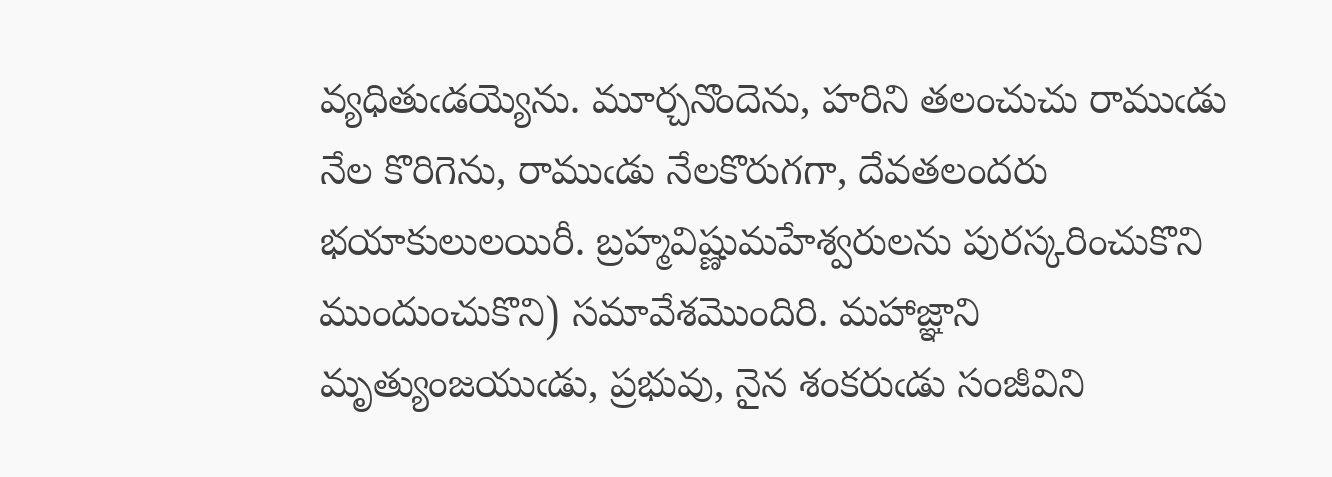వ్యధితుఁడయ్యెను. మూర్చనొందెను, హరిని తలంచుచు రాముఁడు నేల కొరిగెను, రాముఁడు నేలకొరుగగా, దేవతలందరు భయాకులులయిరీ. బ్రహ్మవిష్ణుమహేశ్వరులను పురస్కరించుకొని ముందుంచుకొని) సమావేశమొందిరి. మహాజ్ఞాని మృత్యుంజయుఁడు, ప్రభువు, నైన శంకరుఁడు సంజీవిని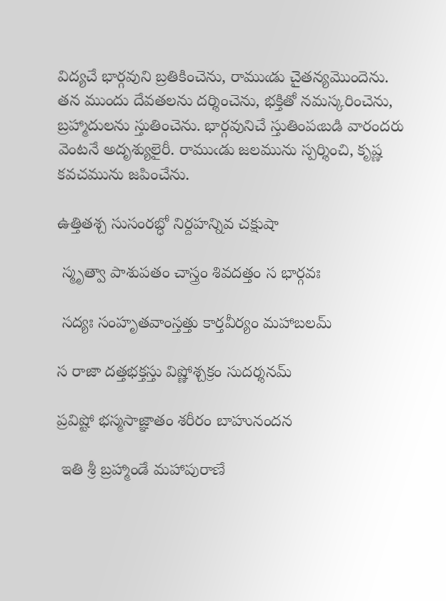విద్యచే భార్గవుని బ్రతికించెను, రాముఁడు చైతన్యమొందెను. తన ముందు దేవతలను దర్శించెను, భక్తితో నమస్కరించెను, బ్రహ్మాదులను స్తుతించెను. భార్గవునిచే స్తుతింపఁబడి వారందరు వెంటనే అదృశ్యులైరీ. రాముఁడు జలమును స్పర్శించి, కృష్ణ కవచమును జపించేను.

ఉత్తితశ్చ సుసంరబ్ధో నిర్దహన్నివ చక్షుషా

 స్మృత్వా పాశుపతం చాస్త్రం శివదత్తం స భార్గవః

 సద్యః సంహృతవాంస్తత్తు కార్తవీర్యం మహాబలమ్

స రాజా దత్తభక్తస్తు విష్ణోశ్చక్రం సుదర్శనమ్

ప్రవిష్టో భస్మసాజ్ఞాతం శరీరం బాహునందన

 ఇతి శ్రీ బ్రహ్మాండే మహాపురాణే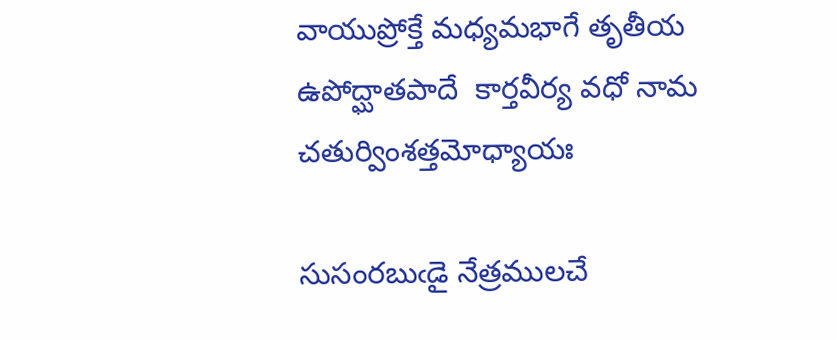వాయుప్రోక్తే మధ్యమభాగే తృతీయ ఉపోద్ఘాతపాదే  కార్తవీర్య వధో నామ చతుర్వింశత్తమోధ్యాయః

సుసంరబుఁడై నేత్రములచే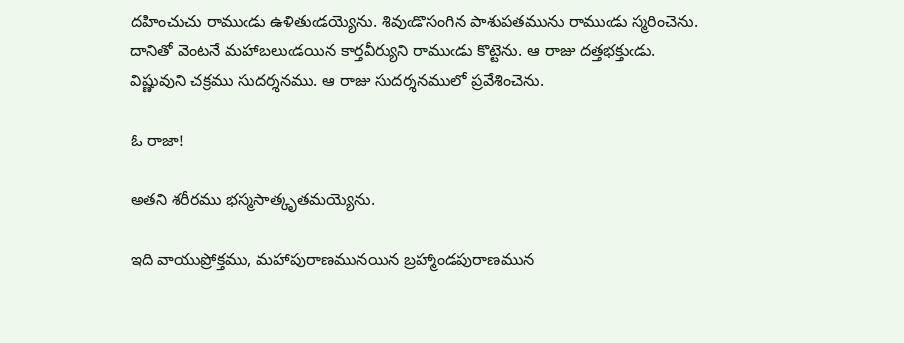దహించుచు రాముఁడు ఉళితుఁడయ్యెను. శివుఁడొసంగిన పాశుపతమును రాముఁడు స్మరించెను. దానితో వెంటనే మహాబలుఁడయిన కార్తవీర్యుని రాముఁడు కొట్టెను. ఆ రాజు దత్తభక్తుఁడు. విష్ణువుని చక్రము సుదర్శనము. ఆ రాజు సుదర్శనములో ప్రవేశించెను.

ఓ రాజా!

అతని శరీరము భస్మసాత్కృతమయ్యెను.

ఇది వాయుప్రోక్తము, మహాపురాణమునయిన బ్రహ్మాండపురాణమున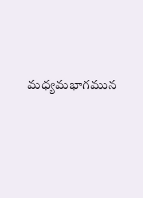మధ్యమభాగమున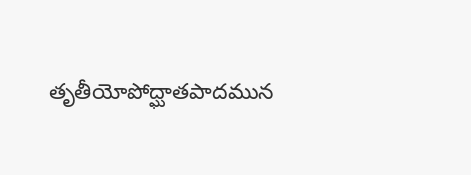తృతీయోపోద్ఘాతపాదమున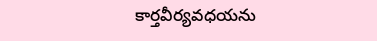కార్తవీర్యవధయను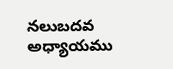నలుబదవ అధ్యాయము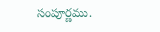సంపూర్ణము.